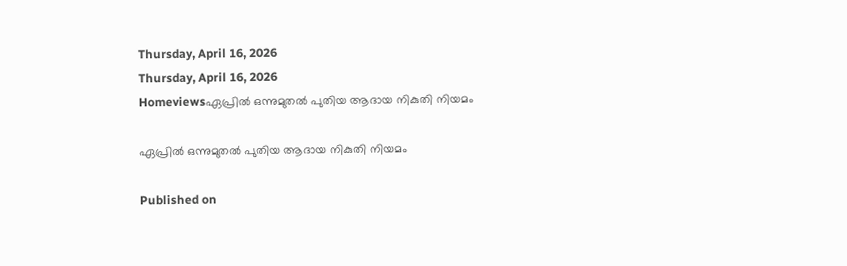Thursday, April 16, 2026
Thursday, April 16, 2026
Homeviewsഏപ്രിൽ ഒന്നുമുതൽ പുതിയ ആദായ നികുതി നിയമം

ഏപ്രിൽ ഒന്നുമുതൽ പുതിയ ആദായ നികുതി നിയമം

Published on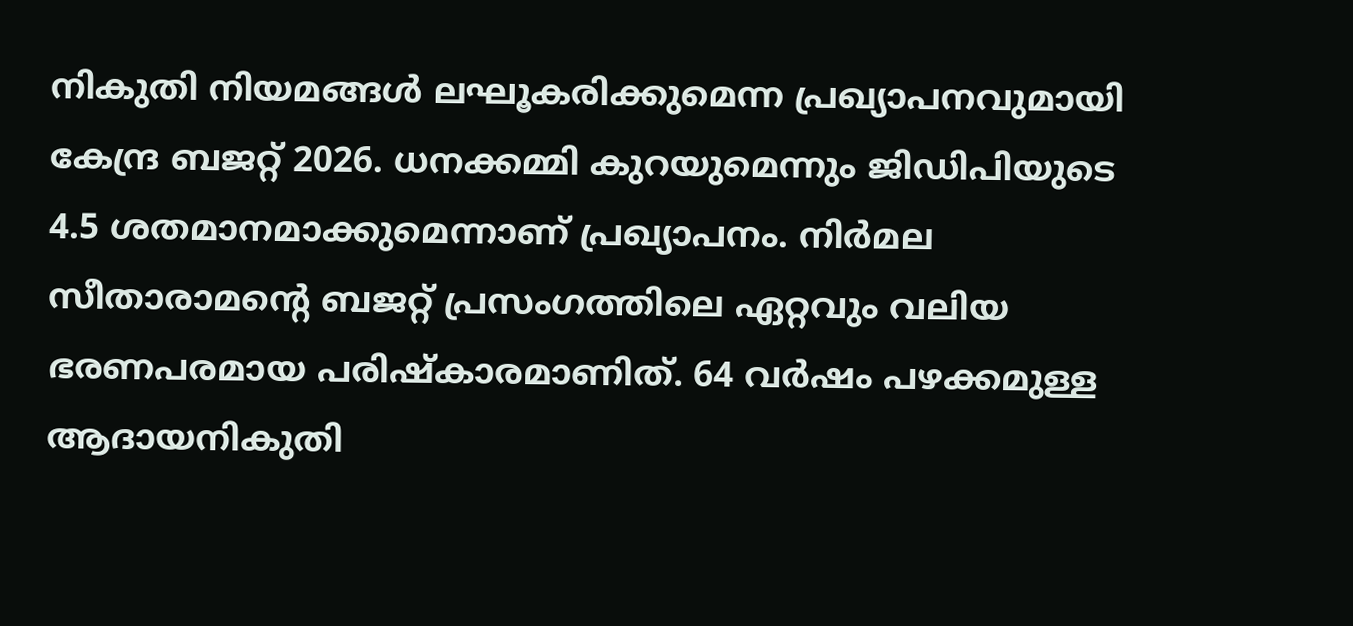നികുതി നിയമങ്ങൾ ലഘൂകരിക്കുമെന്ന പ്രഖ്യാപനവുമായി കേന്ദ്ര ബജറ്റ് 2026. ധനക്കമ്മി കുറയുമെന്നും ജിഡിപിയുടെ 4.5 ശതമാനമാക്കുമെന്നാണ് പ്രഖ്യാപനം. നിർമല സീതാരാമൻ്റെ ബജറ്റ് പ്രസംഗത്തിലെ ഏറ്റവും വലിയ ഭരണപരമായ പരിഷ്‌കാരമാണിത്. 64 വർഷം പഴക്കമുള്ള ആദായനികുതി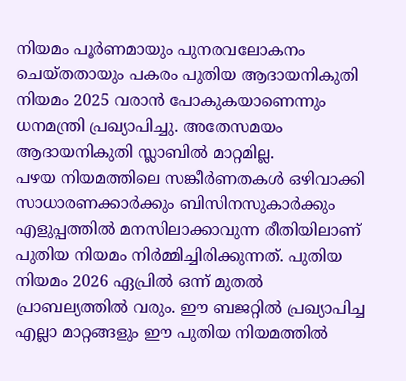നിയമം പൂർണമായും പുനരവലോകനം ചെയ്‌തതായും പകരം പുതിയ ആദായനികുതി നിയമം 2025 വരാൻ പോകുകയാണെന്നും ധനമന്ത്രി പ്രഖ്യാപിച്ചു. അതേസമയം ആദായനികുതി സ്ലാബില്‍ മാറ്റമില്ല.
പഴയ നിയമത്തിലെ സങ്കീർണതകൾ ഒഴിവാക്കി സാധാരണക്കാർക്കും ബിസിനസുകാർക്കും എളുപ്പത്തിൽ മനസിലാക്കാവുന്ന രീതിയിലാണ് പുതിയ നിയമം നിർമ്മിച്ചിരിക്കുന്നത്. പുതിയ നിയമം 2026 ഏപ്രിൽ ഒന്ന് മുതൽ പ്രാബല്യത്തിൽ വരും. ഈ ബജറ്റിൽ പ്രഖ്യാപിച്ച എല്ലാ മാറ്റങ്ങളും ഈ പുതിയ നിയമത്തിൽ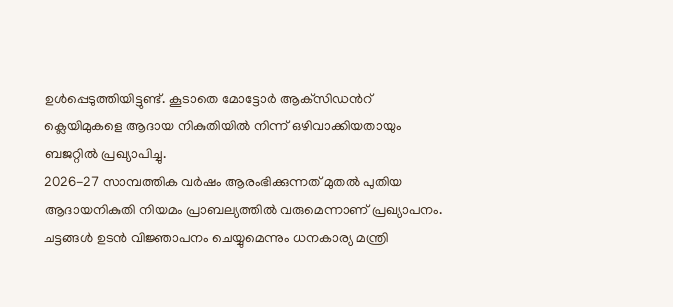ഉൾപ്പെടുത്തിയിട്ടുണ്ട്. കൂടാതെ മോട്ടോര്‍ ആക്‌സിഡന്‍റ് ക്ലെയിമുകളെ ആദായ നികുതിയില്‍ നിന്ന് ഒഴിവാക്കിയതായും ബജറ്റിൽ പ്രഖ്യാപിച്ചു.
2026-27 സാമ്പത്തിക വർഷം ആരംഭിക്കുന്നത് മുതൽ പുതിയ ആദായനികുതി നിയമം പ്രാബല്യത്തിൽ വരുമെന്നാണ് പ്രഖ്യാപനം. ചട്ടങ്ങള്‍ ഉടന്‍ വിജ്ഞാപനം ചെയ്യുമെന്നും ധനകാര്യ മന്ത്രി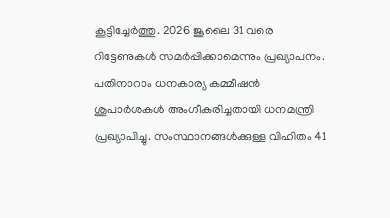കൂട്ടിച്ചേർത്തു. 2026 ജൂലൈ 31 വരെ റിട്ടേണുകൾ സമർപ്പിക്കാമെന്നും പ്രഖ്യാപനം.
പതിനാറാം ധനകാര്യ കമ്മീഷൻ ശുപാർശകൾ അംഗീകരിച്ചതായി ധനമന്ത്രി പ്രഖ്യാപിച്ചു. സംസ്ഥാനങ്ങൾക്കുള്ള വിഹിതം 41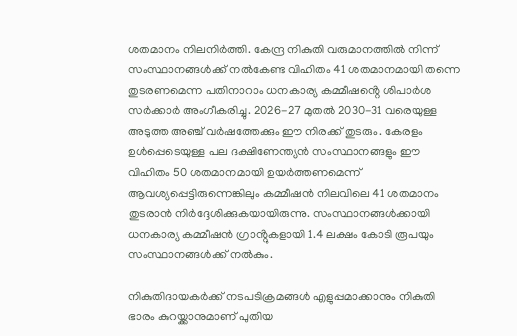ശതമാനം നിലനിർത്തി. കേന്ദ്ര നികുതി വരുമാനത്തിൽ നിന്ന് സംസ്ഥാനങ്ങൾക്ക് നൽകേണ്ട വിഹിതം 41 ശതമാനമായി തന്നെ തുടരണമെന്ന പതിനാറാം ധനകാര്യ കമ്മീഷൻ്റെ ശിപാർശ സർക്കാർ അംഗീകരിച്ചു. 2026-27 മുതൽ 2030-31 വരെയുള്ള അടുത്ത അഞ്ച് വർഷത്തേക്കും ഈ നിരക്ക് തുടരും. കേരളം ഉൾപ്പെടെയുള്ള പല ദക്ഷിണേന്ത്യൻ സംസ്ഥാനങ്ങളും ഈ വിഹിതം 50 ശതമാനമായി ഉയർത്തണമെന്ന് ആവശ്യപ്പെട്ടിരുന്നെങ്കിലും കമ്മീഷൻ നിലവിലെ 41 ശതമാനം തുടരാൻ നിർദ്ദേശിക്കുകയായിരുന്നു. സംസ്ഥാനങ്ങൾക്കായി ധനകാര്യ കമ്മീഷൻ ഗ്രാൻ്റുകളായി 1.4 ലക്ഷം കോടി രൂപയും സംസ്ഥാനങ്ങൾക്ക് നൽകും.

നികുതിദായകർക്ക് നടപടിക്രമങ്ങൾ എളുപ്പമാക്കാനും നികുതി ഭാരം കുറയ്ക്കാനുമാണ് പുതിയ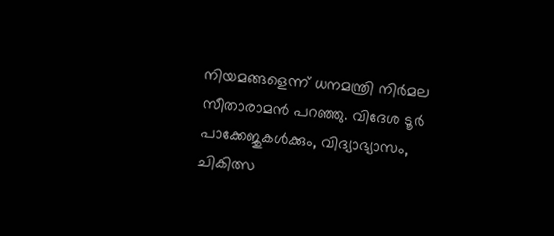നിയമങ്ങളെന്ന് ധനമന്ത്രി നിർമല സീതാരാമൻ പറഞ്ഞു. വിദേശ ടൂർ പാക്കേജുകൾക്കും, വിദ്യാഭ്യാസം, ചികിത്സ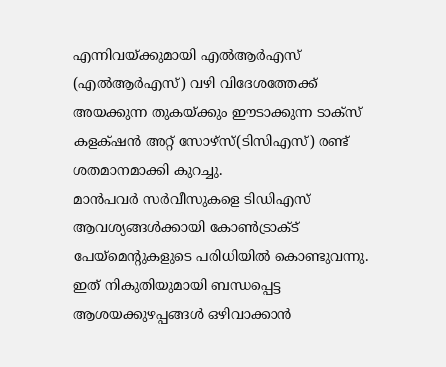എന്നിവയ്ക്കുമായി എൽആർഎസ് (എൽആർഎസ്) വഴി വിദേശത്തേക്ക് അയക്കുന്ന തുകയ്ക്കും ഈടാക്കുന്ന ടാക്‌സ് കളക്‌ഷൻ അറ്റ് സോഴ്‌സ്(ടിസിഎസ്) രണ്ട് ശതമാനമാക്കി കുറച്ചു.
മാൻപവർ സർവീസുകളെ ടിഡിഎസ് ആവശ്യങ്ങൾക്കായി കോൺട്രാക്‌ട് പേയ്‌മെൻ്റുകളുടെ പരിധിയിൽ കൊണ്ടുവന്നു. ഇത് നികുതിയുമായി ബന്ധപ്പെട്ട ആശയക്കുഴപ്പങ്ങൾ ഒഴിവാക്കാൻ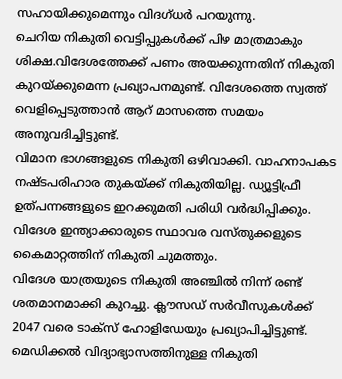സഹായിക്കുമെന്നും വിദഗ്‌ധർ പറയുന്നു.
ചെറിയ നികുതി വെട്ടിപ്പുകള്‍ക്ക് പിഴ മാത്രമാകും ശിക്ഷ.വിദേശത്തേക്ക് പണം അയക്കുന്നതിന് നികുതി കുറയ്ക്കുമെന്ന പ്രഖ്യാപനമുണ്ട്. വിദേശത്തെ സ്വത്ത് വെളിപ്പെടുത്താന്‍ ആറ് മാസത്തെ സമയം അനുവദിച്ചിട്ടുണ്ട്.
വിമാന ഭാഗങ്ങളുടെ നികുതി ഒഴിവാക്കി. വാഹനാപകട നഷ്‌ടപരിഹാര തുകയ്ക്ക് നികുതിയില്ല. ഡ്യൂട്ടിഫ്രീ ഉത്പന്നങ്ങളുടെ ഇറക്കുമതി പരിധി വര്‍ദ്ധിപ്പിക്കും. വിദേശ ഇന്ത്യാക്കാരുടെ സ്ഥാവര വസ്‌തുക്കളുടെ കൈമാറ്റത്തിന് നികുതി ചുമത്തും.
വിദേശ യാത്രയുടെ നികുതി അഞ്ചില്‍ നിന്ന് രണ്ട് ശതമാനമാക്കി കുറച്ചു. ക്ലൗസഡ് സര്‍വീസുകള്‍ക്ക് 2047 വരെ ടാക്‌സ് ഹോളിഡേയും പ്രഖ്യാപിച്ചിട്ടുണ്ട്.
മെഡിക്കല്‍ വിദ്യാഭ്യാസത്തിനുള്ള നികുതി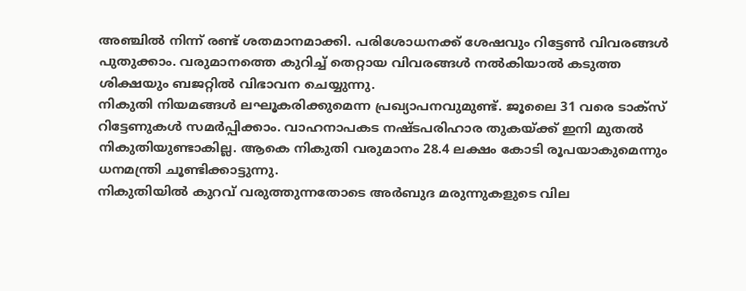അഞ്ചില്‍ നിന്ന് രണ്ട് ശതമാനമാക്കി. പരിശോധനക്ക് ശേഷവും റിട്ടേണ്‍ വിവരങ്ങള്‍ പുതുക്കാം. വരുമാനത്തെ കുറിച്ച് തെറ്റായ വിവരങ്ങള്‍ നല്‍കിയാല്‍ കടുത്ത ശിക്ഷയും ബജറ്റില്‍ വിഭാവന ചെയ്യുന്നു.
നികുതി നിയമങ്ങള്‍ ലഘൂകരിക്കുമെന്ന പ്രഖ്യാപനവുമുണ്ട്. ജൂലൈ 31 വരെ ടാക്‌സ് റിട്ടേണുകള്‍ സമര്‍പ്പിക്കാം. വാഹനാപകട നഷ്‌ടപരിഹാര തുകയ്ക്ക് ഇനി മുതല്‍ നികുതിയുണ്ടാകില്ല. ആകെ നികുതി വരുമാനം 28.4 ലക്ഷം കോടി രൂപയാകുമെന്നും ധനമന്ത്രി ചൂണ്ടിക്കാട്ടുന്നു.
നികുതിയില്‍ കുറവ് വരുത്തുന്നതോടെ അര്‍ബുദ മരുന്നുകളുടെ വില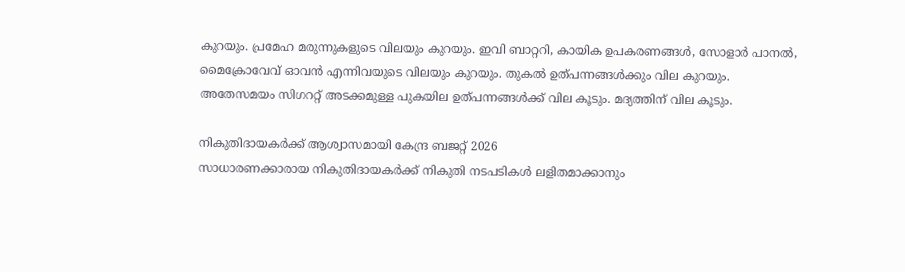കുറയും. പ്രമേഹ മരുന്നുകളുടെ വിലയും കുറയും. ഇവി ബാറ്ററി, കായിക ഉപകരണങ്ങള്‍, സോളാര്‍ പാനല്‍, മൈക്രോവേവ് ഓവന്‍ എന്നിവയുടെ വിലയും കുറയും. തുകല്‍ ഉത്പന്നങ്ങള്‍ക്കും വില കുറയും.
അതേസമയം സിഗററ്റ് അടക്കമുള്ള പുകയില ഉത്പന്നങ്ങള്‍ക്ക് വില കൂടും. മദ്യത്തിന് വില കൂടും.

നികുതിദായകർക്ക് ആശ്വാസമായി കേന്ദ്ര ബജറ്റ് 2026
സാധാരണക്കാരായ നികുതിദായകര്‍ക്ക് നികുതി നടപടികള്‍ ലളിതമാക്കാനും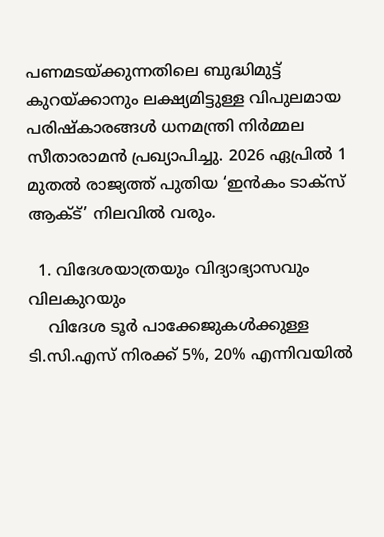പണമടയ്ക്കുന്നതിലെ ബുദ്ധിമുട്ട് കുറയ്ക്കാനും ലക്ഷ്യമിട്ടുള്ള വിപുലമായ പരിഷ്‌കാരങ്ങള്‍ ധനമന്ത്രി നിര്‍മ്മല സീതാരാമന്‍ പ്രഖ്യാപിച്ചു. 2026 ഏപ്രില്‍ 1 മുതല്‍ രാജ്യത്ത് പുതിയ ‘ഇന്‍കം ടാക്‌സ് ആക്ട്’ നിലവില്‍ വരും.

  1. വിദേശയാത്രയും വിദ്യാഭ്യാസവും വിലകുറയും
    വിദേശ ടൂര്‍ പാക്കേജുകള്‍ക്കുള്ള ടി.സി.എസ് നിരക്ക് 5%, 20% എന്നിവയില്‍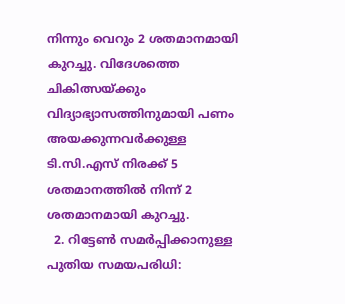നിന്നും വെറും 2 ശതമാനമായി കുറച്ചു. വിദേശത്തെ ചികിത്സയ്ക്കും വിദ്യാഭ്യാസത്തിനുമായി പണം അയക്കുന്നവര്‍ക്കുള്ള ടി.സി.എസ് നിരക്ക് 5 ശതമാനത്തില്‍ നിന്ന് 2 ശതമാനമായി കുറച്ചു.
  2. റിട്ടേണ്‍ സമര്‍പ്പിക്കാനുള്ള പുതിയ സമയപരിധി: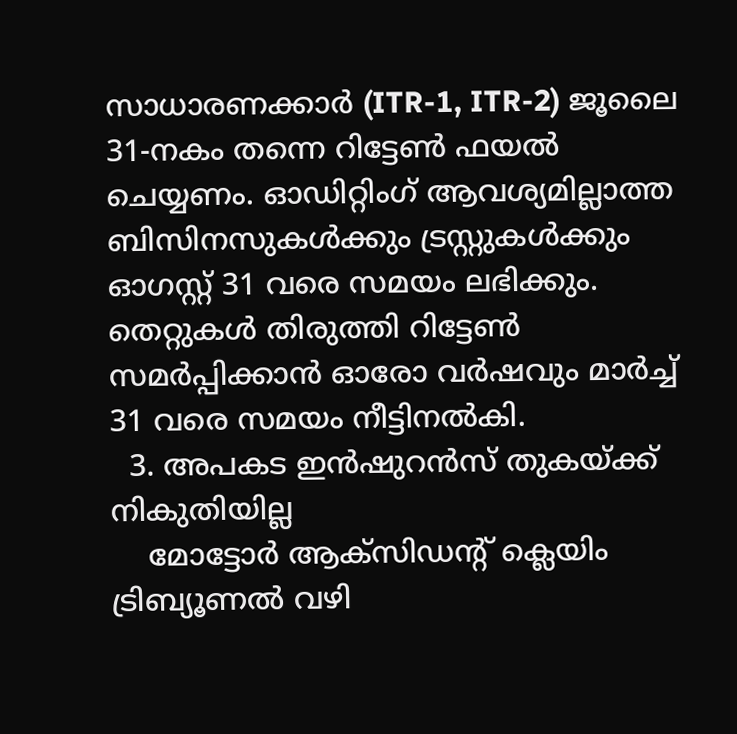സാധാരണക്കാര്‍ (ITR-1, ITR-2) ജൂലൈ 31-നകം തന്നെ റിട്ടേണ്‍ ഫയല്‍ ചെയ്യണം. ഓഡിറ്റിംഗ് ആവശ്യമില്ലാത്ത ബിസിനസുകള്‍ക്കും ട്രസ്റ്റുകള്‍ക്കും ഓഗസ്റ്റ് 31 വരെ സമയം ലഭിക്കും. തെറ്റുകള്‍ തിരുത്തി റിട്ടേണ്‍ സമര്‍പ്പിക്കാന്‍ ഓരോ വര്‍ഷവും മാര്‍ച്ച് 31 വരെ സമയം നീട്ടിനല്‍കി.
  3. അപകട ഇന്‍ഷുറന്‍സ് തുകയ്ക്ക് നികുതിയില്ല
    മോട്ടോര്‍ ആക്സിഡന്റ് ക്ലെയിം ട്രിബ്യൂണല്‍ വഴി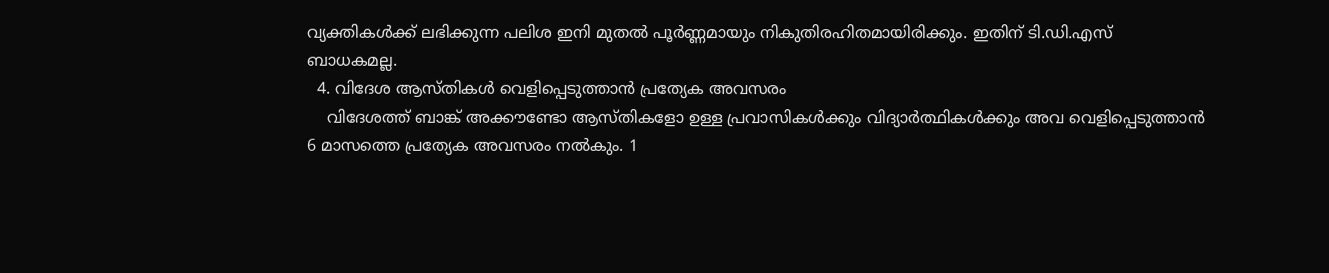വ്യക്തികള്‍ക്ക് ലഭിക്കുന്ന പലിശ ഇനി മുതല്‍ പൂര്‍ണ്ണമായും നികുതിരഹിതമായിരിക്കും. ഇതിന് ടി.ഡി.എസ് ബാധകമല്ല.
  4. വിദേശ ആസ്തികള്‍ വെളിപ്പെടുത്താന്‍ പ്രത്യേക അവസരം
    വിദേശത്ത് ബാങ്ക് അക്കൗണ്ടോ ആസ്തികളോ ഉള്ള പ്രവാസികള്‍ക്കും വിദ്യാര്‍ത്ഥികള്‍ക്കും അവ വെളിപ്പെടുത്താന്‍ 6 മാസത്തെ പ്രത്യേക അവസരം നല്‍കും. 1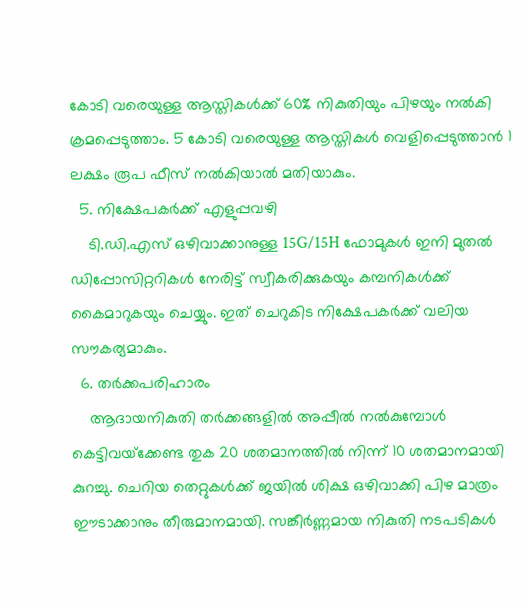കോടി വരെയുള്ള ആസ്തികള്‍ക്ക് 60% നികുതിയും പിഴയും നല്‍കി ക്രമപ്പെടുത്താം. 5 കോടി വരെയുള്ള ആസ്തികള്‍ വെളിപ്പെടുത്താന്‍ 1 ലക്ഷം രൂപ ഫീസ് നല്‍കിയാല്‍ മതിയാകും.
  5. നിക്ഷേപകര്‍ക്ക് എളുപ്പവഴി
    ടി.ഡി.എസ് ഒഴിവാക്കാനുള്ള 15G/15H ഫോമുകള്‍ ഇനി മുതല്‍ ഡിപ്പോസിറ്ററികള്‍ നേരിട്ട് സ്വീകരിക്കുകയും കമ്പനികള്‍ക്ക് കൈമാറുകയും ചെയ്യും. ഇത് ചെറുകിട നിക്ഷേപകര്‍ക്ക് വലിയ സൗകര്യമാകും.
  6. തര്‍ക്കപരിഹാരം
    ആദായനികുതി തര്‍ക്കങ്ങളില്‍ അപ്പീല്‍ നല്‍കുമ്പോള്‍ കെട്ടിവയ്‌ക്കേണ്ട തുക 20 ശതമാനത്തില്‍ നിന്ന് 10 ശതമാനമായി കുറച്ചു. ചെറിയ തെറ്റുകള്‍ക്ക് ജയില്‍ ശിക്ഷ ഒഴിവാക്കി പിഴ മാത്രം ഈടാക്കാനും തീരുമാനമായി. സങ്കീര്‍ണ്ണമായ നികുതി നടപടികള്‍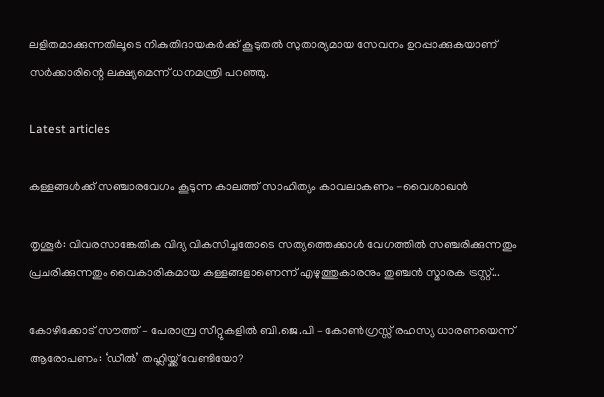ലളിതമാക്കുന്നതിലൂടെ നികുതിദായകര്‍ക്ക് കൂടുതല്‍ സുതാര്യമായ സേവനം ഉറപ്പാക്കുകയാണ് സര്‍ക്കാരിന്റെ ലക്ഷ്യമെന്ന് ധനമന്ത്രി പറഞ്ഞു.

Latest articles

കള്ളങ്ങൾക്ക് സഞ്ചാരവേഗം കൂടുന്ന കാലത്ത് സാഹിത്യം കാവലാകണം -വൈശാഖൻ

തൃശൂർ: വിവരസാങ്കേതിക വിദ്യ വികസിച്ചതോടെ സത്യത്തെക്കാൾ വേഗത്തിൽ സഞ്ചരിക്കുന്നതും പ്രചരിക്കുന്നതും വൈകാരികമായ കള്ളങ്ങളാണെന്ന് എഴുത്തുകാരനും തുഞ്ചൻ സ്മാരക ട്രസ്റ്റ്...

കോഴിക്കോട് സൗത്ത് – പേരാമ്പ്ര സീറ്റുകളിൽ ബി.ജെ.പി – കോൺഗ്രസ്സ് രഹസ്യ ധാരണയെന്ന് ആരോപണം: ‘ഡീൽ’ തഹ്ലിയ്ക്ക് വേണ്ടിയോ?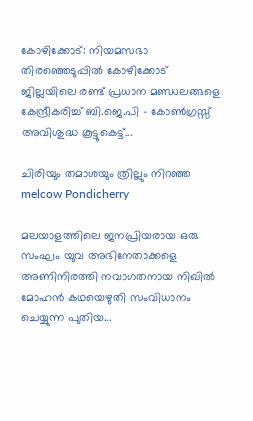കോഴിക്കോട്: നിയമസഭാ തിരഞ്ഞെടുപ്പിൽ കോഴിക്കോട് ജില്ലയിലെ രണ്ട് പ്രധാന മണ്ഡലങ്ങളെ കേന്ദ്രീകരിച്ച് ബി.ജെ.പി - കോൺഗ്രസ്സ് അവിശുദ്ധ കൂട്ടുകെട്ട്...

ചിരിയും തമാശയും ത്രില്ലും നിറഞ്ഞ melcow Pondicherry

മലയാളത്തിലെ ജനപ്രിയരായ ഒരു സംഘം യുവ അഭിനേതാക്കളെ അണിനിരത്തി നവാഗതനായ നിഖിൽ മോഹൻ കഥയെഴുതി സംവിധാനം ചെയ്യുന്ന പുതിയ...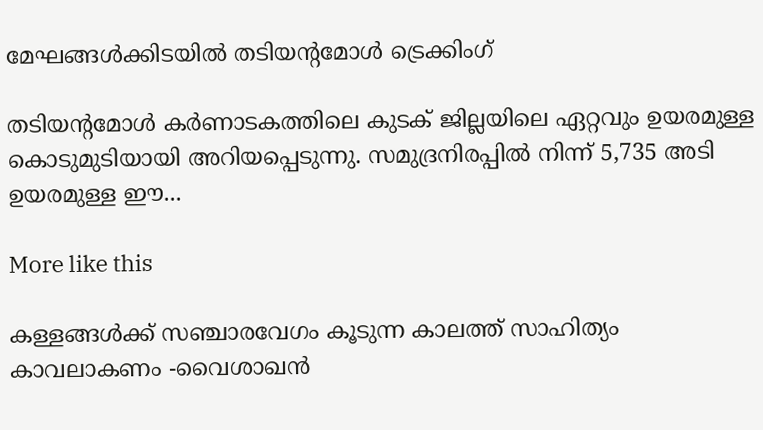മേഘങ്ങൾക്കിടയിൽ തടിയന്റമോൾ ട്രെക്കിംഗ്

തടിയന്റമോൾ കർണാടകത്തിലെ കുടക് ജില്ലയിലെ ഏറ്റവും ഉയരമുള്ള കൊടുമുടിയായി അറിയപ്പെടുന്നു. സമുദ്രനിരപ്പിൽ നിന്ന് 5,735 അടി ഉയരമുള്ള ഈ...

More like this

കള്ളങ്ങൾക്ക് സഞ്ചാരവേഗം കൂടുന്ന കാലത്ത് സാഹിത്യം കാവലാകണം -വൈശാഖൻ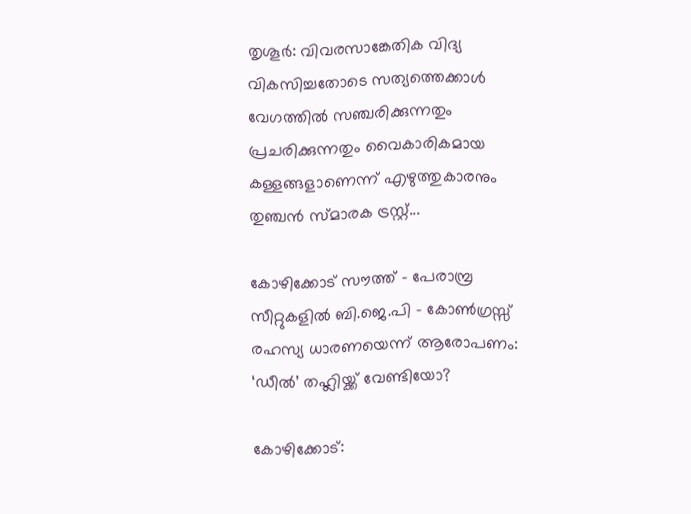തൃശൂർ: വിവരസാങ്കേതിക വിദ്യ വികസിച്ചതോടെ സത്യത്തെക്കാൾ വേഗത്തിൽ സഞ്ചരിക്കുന്നതും പ്രചരിക്കുന്നതും വൈകാരികമായ കള്ളങ്ങളാണെന്ന് എഴുത്തുകാരനും തുഞ്ചൻ സ്മാരക ട്രസ്റ്റ്...

കോഴിക്കോട് സൗത്ത് – പേരാമ്പ്ര സീറ്റുകളിൽ ബി.ജെ.പി – കോൺഗ്രസ്സ് രഹസ്യ ധാരണയെന്ന് ആരോപണം: ‘ഡീൽ’ തഹ്ലിയ്ക്ക് വേണ്ടിയോ?

കോഴിക്കോട്: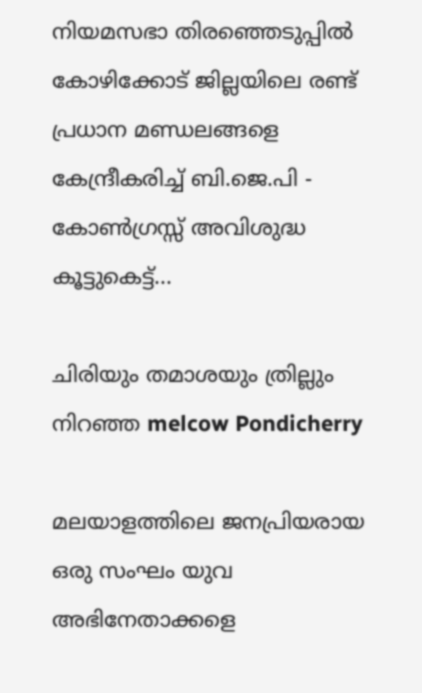നിയമസഭാ തിരഞ്ഞെടുപ്പിൽ കോഴിക്കോട് ജില്ലയിലെ രണ്ട് പ്രധാന മണ്ഡലങ്ങളെ കേന്ദ്രീകരിച്ച് ബി.ജെ.പി - കോൺഗ്രസ്സ് അവിശുദ്ധ കൂട്ടുകെട്ട്...

ചിരിയും തമാശയും ത്രില്ലും നിറഞ്ഞ melcow Pondicherry

മലയാളത്തിലെ ജനപ്രിയരായ ഒരു സംഘം യുവ അഭിനേതാക്കളെ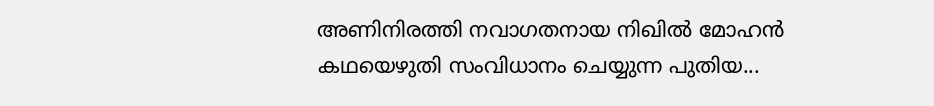അണിനിരത്തി നവാഗതനായ നിഖിൽ മോഹൻ കഥയെഴുതി സംവിധാനം ചെയ്യുന്ന പുതിയ...